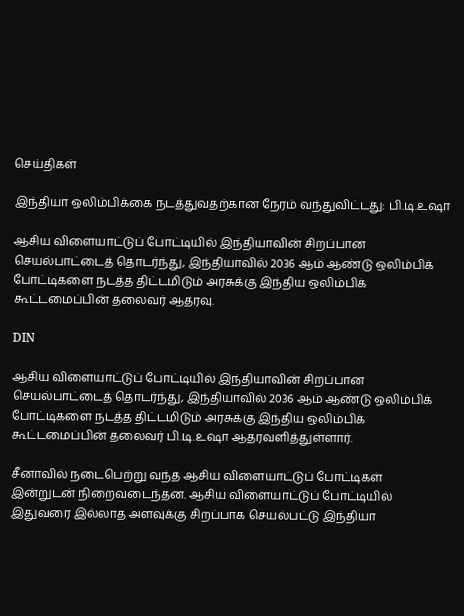செய்திகள்

இந்தியா ஒலிம்பிக்கை நடத்துவதற்கான நேரம் வந்துவிட்டது: பி.டி.உஷா

ஆசிய விளையாட்டுப் போட்டியில் இந்தியாவின் சிறப்பான செயல்பாட்டைத் தொடர்ந்து, இந்தியாவில் 2036 ஆம் ஆண்டு ஒலிம்பிக் போட்டிகளை நடத்த திட்டமிடும் அரசுக்கு இந்திய ஒலிம்பிக் கூட்டமைப்பின் தலைவர் ஆதரவு.

DIN

ஆசிய விளையாட்டுப் போட்டியில் இந்தியாவின் சிறப்பான செயல்பாட்டைத் தொடர்ந்து, இந்தியாவில் 2036 ஆம் ஆண்டு ஒலிம்பிக் போட்டிகளை நடத்த திட்டமிடும் அரசுக்கு இந்திய ஒலிம்பிக் கூட்டமைப்பின் தலைவர் பி.டி.உஷா ஆதரவளித்துள்ளார்.

சீனாவில் நடைபெற்று வந்த ஆசிய விளையாட்டுப் போட்டிகள் இன்றுடன் நிறைவடைந்தன. ஆசிய விளையாட்டுப் போட்டியில் இதுவரை இல்லாத அளவுக்கு சிறப்பாக செயல்பட்டு இந்தியா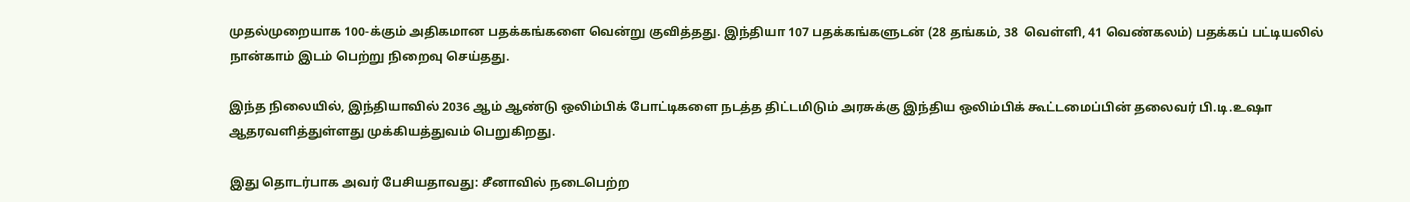முதல்முறையாக 100-க்கும் அதிகமான பதக்கங்களை வென்று குவித்தது. இந்தியா 107 பதக்கங்களுடன் (28 தங்கம், 38  வெள்ளி, 41 வெண்கலம்) பதக்கப் பட்டியலில் நான்காம் இடம் பெற்று நிறைவு செய்தது.

இந்த நிலையில், இந்தியாவில் 2036 ஆம் ஆண்டு ஒலிம்பிக் போட்டிகளை நடத்த திட்டமிடும் அரசுக்கு இந்திய ஒலிம்பிக் கூட்டமைப்பின் தலைவர் பி.டி.உஷா ஆதரவளித்துள்ளது முக்கியத்துவம் பெறுகிறது.

இது தொடர்பாக அவர் பேசியதாவது: சீனாவில் நடைபெற்ற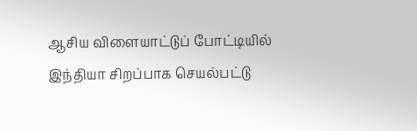ஆசிய விளையாட்டுப் போட்டியில் இந்தியா சிறப்பாக செயல்பட்டு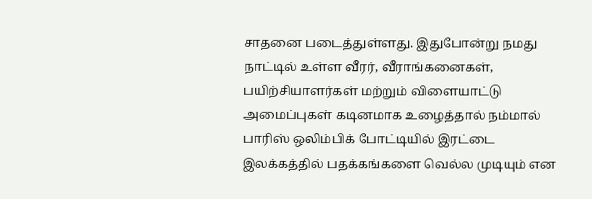சாதனை படைத்துள்ளது. இதுபோன்று நமது நாட்டில் உள்ள வீரர், வீராங்கனைகள், பயிற்சியாளர்கள் மற்றும் விளையாட்டு அமைப்புகள் கடினமாக உழைத்தால் நம்மால் பாரிஸ் ஒலிம்பிக் போட்டியில் இரட்டை இலக்கத்தில் பதக்கங்களை வெல்ல முடியும் என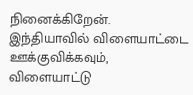நினைக்கிறேன். இந்தியாவில் விளையாட்டை ஊக்குவிக்கவும், விளையாட்டு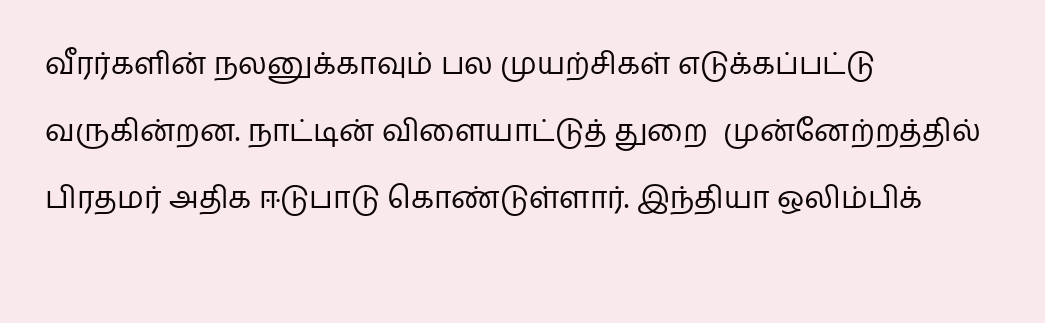வீரர்களின் நலனுக்காவும் பல முயற்சிகள் எடுக்கப்பட்டு வருகின்றன. நாட்டின் விளையாட்டுத் துறை  முன்னேற்றத்தில் பிரதமர் அதிக ஈடுபாடு கொண்டுள்ளார். இந்தியா ஒலிம்பிக்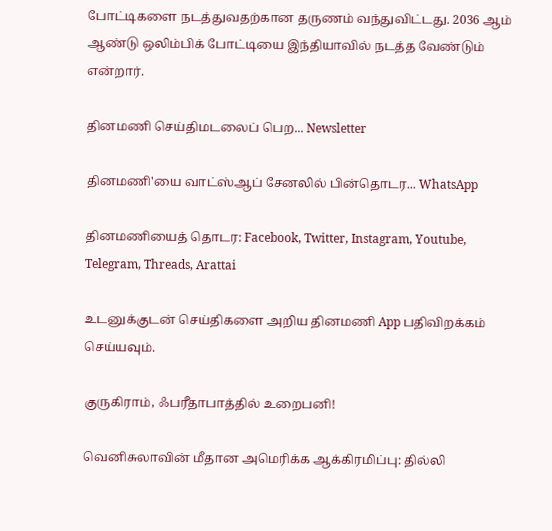போட்டிகளை நடத்துவதற்கான தருணம் வந்துவிட்டது. 2036 ஆம் ஆண்டு ஒலிம்பிக் போட்டியை இந்தியாவில் நடத்த வேண்டும் என்றார்.

தினமணி செய்திமடலைப் பெற... Newsletter

தினமணி'யை வாட்ஸ்ஆப் சேனலில் பின்தொடர... WhatsApp

தினமணியைத் தொடர: Facebook, Twitter, Instagram, Youtube, Telegram, Threads, Arattai

உடனுக்குடன் செய்திகளை அறிய தினமணி App பதிவிறக்கம் செய்யவும்.

குருகிராம், ஃபரீதாபாத்தில் உறைபனி!

வெனிசுலாவின் மீதான அமெரிக்க ஆக்கிரமிப்பு: தில்லி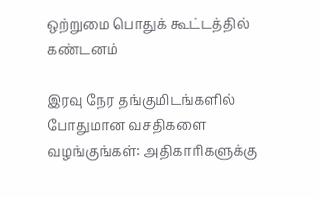ஒற்றுமை பொதுக் கூட்டத்தில் கண்டனம்

இரவு நேர தங்குமிடங்களில் போதுமான வசதிகளை வழங்குங்கள்: அதிகாரிகளுக்கு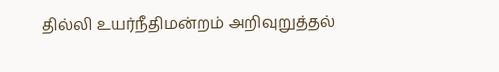தில்லி உயர்நீதிமன்றம் அறிவுறுத்தல்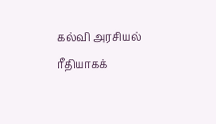கல்வி அரசியல் ரீதியாகக்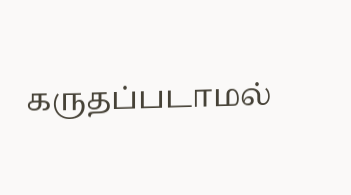கருதப்படாமல்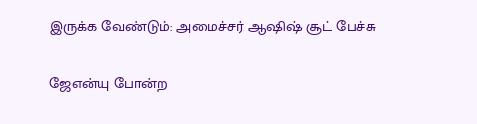இருக்க வேண்டும்: அமைச்சர் ஆஷிஷ் சூட் பேச்சு

ஜேஎன்யு போன்ற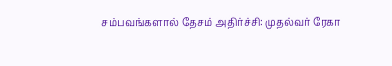சம்பவங்களால் தேசம் அதிர்ச்சி: முதல்வர் ரேகா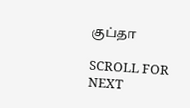குப்தா

SCROLL FOR NEXT